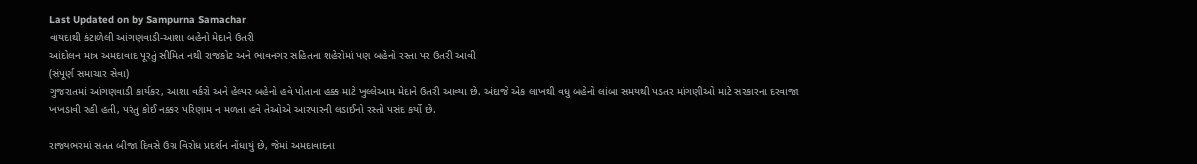Last Updated on by Sampurna Samachar
વાયદાથી કંટાળેલી આંગણવાડી-આશા બહેનો મેદાને ઉતરી
આંદોલન માત્ર અમદાવાદ પૂરતું સીમિત નથી રાજકોટ અને ભાવનગર સહિતના શહેરોમાં પણ બહેનો રસ્તા પર ઉતરી આવી
(સંપૂર્ણ સમાચાર સેવા)
ગુજરાતમાં આંગણવાડી કાર્યકર, આશા વર્કરો અને હેલ્પર બહેનો હવે પોતાના હક્ક માટે ખુલ્લેઆમ મેદાને ઉતરી આવ્યા છે. અંદાજે એક લાખથી વધુ બહેનો લાંબા સમયથી પડતર માંગણીઓ માટે સરકારના દરવાજા ખખડાવી રહી હતી, પરંતુ કોઈ નક્કર પરિણામ ન મળતા હવે તેઓએ આરપારની લડાઈનો રસ્તો પસંદ કર્યો છે.

રાજ્યભરમાં સતત બીજા દિવસે ઉગ્ર વિરોધ પ્રદર્શન નોંધાયું છે, જેમાં અમદાવાદના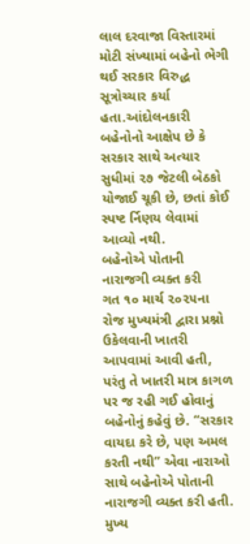લાલ દરવાજા વિસ્તારમાં મોટી સંખ્યામાં બહેનો ભેગી થઈ સરકાર વિરુદ્ધ સૂત્રોચ્ચાર કર્યા હતા.આંદોલનકારી બહેનોનો આક્ષેપ છે કે સરકાર સાથે અત્યાર સુધીમાં ૨૭ જેટલી બેઠકો યોજાઈ ચૂકી છે, છતાં કોઈ સ્પષ્ટ ર્નિણય લેવામાં આવ્યો નથી.
બહેનોએ પોતાની નારાજગી વ્યક્ત કરી
ગત ૧૦ માર્ચ ૨૦૨૫ના રોજ મુખ્યમંત્રી દ્વારા પ્રશ્નો ઉકેલવાની ખાતરી આપવામાં આવી હતી, પરંતુ તે ખાતરી માત્ર કાગળ પર જ રહી ગઈ હોવાનું બહેનોનું કહેવું છે. “સરકાર વાયદા કરે છે, પણ અમલ કરતી નથી” એવા નારાઓ સાથે બહેનોએ પોતાની નારાજગી વ્યક્ત કરી હતી.
મુખ્ય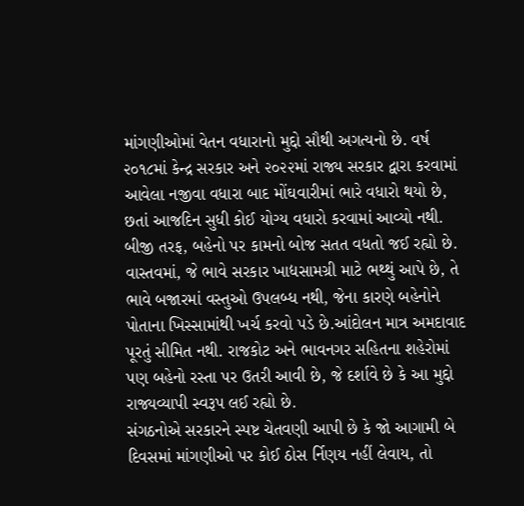માંગણીઓમાં વેતન વધારાનો મુદ્દો સૌથી અગત્યનો છે. વર્ષ ૨૦૧૮માં કેન્દ્ર સરકાર અને ૨૦૨૨માં રાજ્ય સરકાર દ્વારા કરવામાં આવેલા નજીવા વધારા બાદ મોંઘવારીમાં ભારે વધારો થયો છે, છતાં આજદિન સુધી કોઈ યોગ્ય વધારો કરવામાં આવ્યો નથી. બીજી તરફ, બહેનો પર કામનો બોજ સતત વધતો જઈ રહ્યો છે.
વાસ્તવમાં, જે ભાવે સરકાર ખાદ્યસામગ્રી માટે ભથ્થું આપે છે, તે ભાવે બજારમાં વસ્તુઓ ઉપલબ્ધ નથી, જેના કારણે બહેનોને પોતાના ખિસ્સામાંથી ખર્ચ કરવો પડે છે.આંદોલન માત્ર અમદાવાદ પૂરતું સીમિત નથી. રાજકોટ અને ભાવનગર સહિતના શહેરોમાં પણ બહેનો રસ્તા પર ઉતરી આવી છે, જે દર્શાવે છે કે આ મુદ્દો રાજ્યવ્યાપી સ્વરૂપ લઈ રહ્યો છે.
સંગઠનોએ સરકારને સ્પષ્ટ ચેતવણી આપી છે કે જો આગામી બે દિવસમાં માંગણીઓ પર કોઈ ઠોસ ર્નિણય નહીં લેવાય, તો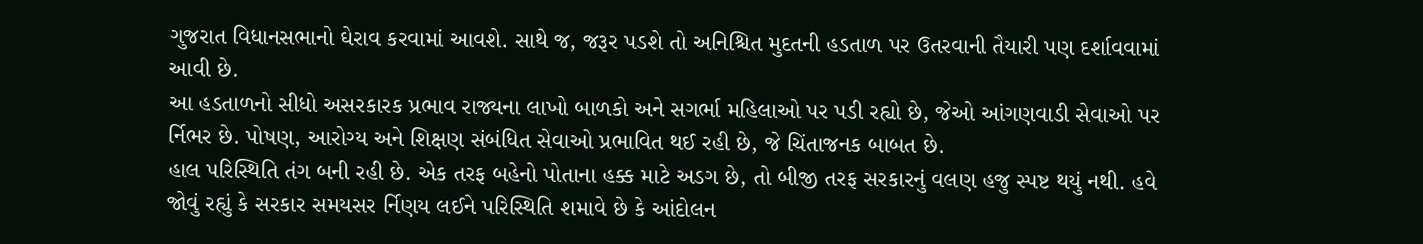ગુજરાત વિધાનસભાનો ઘેરાવ કરવામાં આવશે. સાથે જ, જરૂર પડશે તો અનિશ્ચિત મુદતની હડતાળ પર ઉતરવાની તૈયારી પણ દર્શાવવામાં આવી છે.
આ હડતાળનો સીધો અસરકારક પ્રભાવ રાજ્યના લાખો બાળકો અને સગર્ભા મહિલાઓ પર પડી રહ્યો છે, જેઓ આંગણવાડી સેવાઓ પર ર્નિભર છે. પોષણ, આરોગ્ય અને શિક્ષણ સંબંધિત સેવાઓ પ્રભાવિત થઈ રહી છે, જે ચિંતાજનક બાબત છે.
હાલ પરિસ્થિતિ તંગ બની રહી છે. એક તરફ બહેનો પોતાના હક્ક માટે અડગ છે, તો બીજી તરફ સરકારનું વલણ હજુ સ્પષ્ટ થયું નથી. હવે જોવું રહ્યું કે સરકાર સમયસર ર્નિણય લઈને પરિસ્થિતિ શમાવે છે કે આંદોલન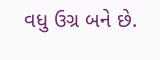વધુ ઉગ્ર બને છે.